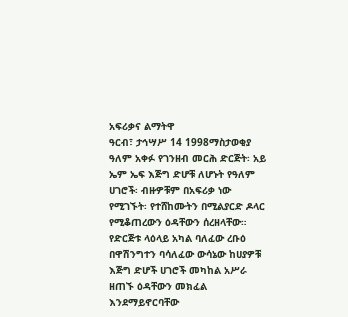አፍሪቃና ልማትዋ
ዓርብ፣ ታኅሣሥ 14 1998ማስታወቂያ
ዓለም አቀፉ የገንዘብ መርሕ ድርጅት፡ አይ ኤም ኤፍ እጅግ ድሆቹ ለሆኑት የዓለም ሀገሮች፡ ብዙዎቹም በአፍሪቃ ነው የሚገኙት፡ የተሸከሙትን በሚልያርድ ዶላር የሚቆጠረውን ዕዳቸውን ሰረዘላቸው። የድርጅቱ ላዕላይ አካል ባለፈው ረቡዕ በዋሽንግተን ባሳለፈው ውሳኔው ከሀያዎቹ እጅግ ድሆች ሀገሮች መካከል አሥራ ዘጠኙ ዕዳቸውን መክፈል እንደማይኖርባቸው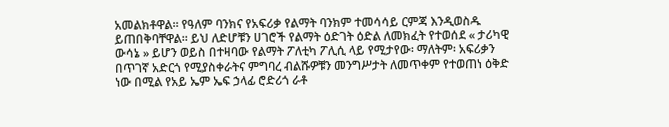አመልክቶዋል። የዓለም ባንክና የአፍሪቃ የልማት ባንክም ተመሳሳይ ርምጃ እንዲወስዱ ይጠበቅባቸዋል። ይህ ለድሆቹን ሀገሮች የልማት ዕድገት ዕድል ለመክፈት የተወሰደ « ታሪካዊ ውሳኔ » ይሆን ወይስ በተዛባው የልማት ፖለቲካ ፖሊሲ ላይ የሚታየው፡ ማለትም፡ አፍሪቃን በጥገኛ አድርጎ የሚያስቀራትና ምግባረ ብልሹዎቹን መንግሥታት ለመጥቀም የተወጠነ ዕቅድ ነው በሚል የአይ ኤም ኤፍ ኃላፊ ሮድሪጎ ራቶ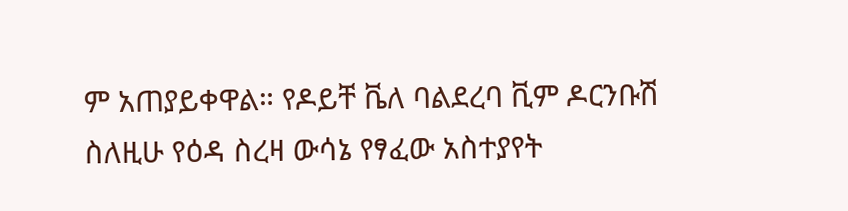ም አጠያይቀዋል። የዶይቸ ቬለ ባልደረባ ቪም ዶርንቡሽ ስለዚሁ የዕዳ ስረዛ ውሳኔ የፃፈው አስተያየት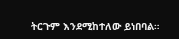ትርጉም እንደሚከተለው ይነበባል።